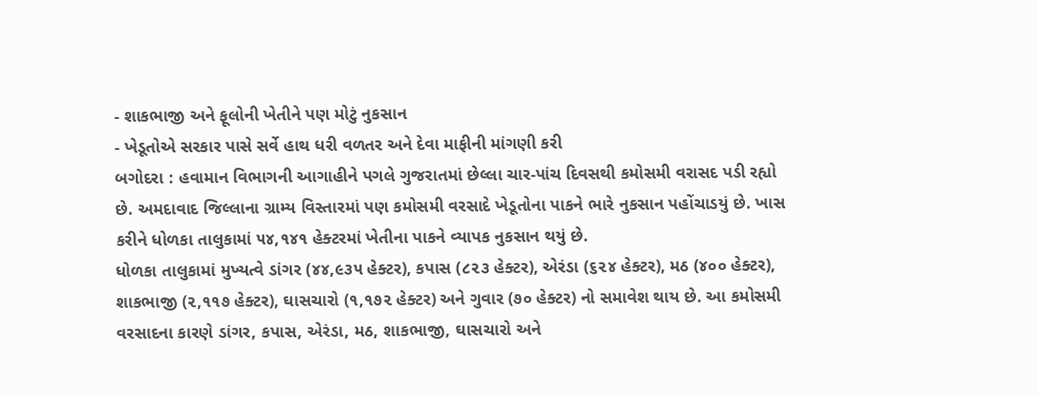- શાકભાજી અને ફૂલોની ખેતીને પણ મોટું નુકસાન
- ખેડૂતોએ સરકાર પાસે સર્વે હાથ ધરી વળતર અને દેવા માફીની માંગણી કરી
બગોદરા : હવામાન વિભાગની આગાહીને પગલે ગુજરાતમાં છેલ્લા ચાર-પાંચ દિવસથી કમોસમી વરાસદ પડી રહ્યો છે. અમદાવાદ જિલ્લાના ગ્રામ્ય વિસ્તારમાં પણ કમોસમી વરસાદે ખેડૂતોના પાકને ભારે નુકસાન પહોંચાડયું છે. ખાસ કરીને ધોળકા તાલુકામાં ૫૪,૧૪૧ હેક્ટરમાં ખેતીના પાકને વ્યાપક નુકસાન થયું છે.
ધોળકા તાલુકામાં મુખ્યત્વે ડાંગર (૪૪,૯૩૫ હેક્ટર), કપાસ (૮૨૩ હેક્ટર), એરંડા (૬૨૪ હેક્ટર), મઠ (૪૦૦ હેક્ટર), શાકભાજી (૨,૧૧૭ હેક્ટર), ઘાસચારો (૧,૧૭૨ હેક્ટર) અને ગુવાર (૭૦ હેક્ટર) નો સમાવેશ થાય છે. આ કમોસમી વરસાદના કારણે ડાંગર, કપાસ, એરંડા, મઠ, શાકભાજી, ઘાસચારો અને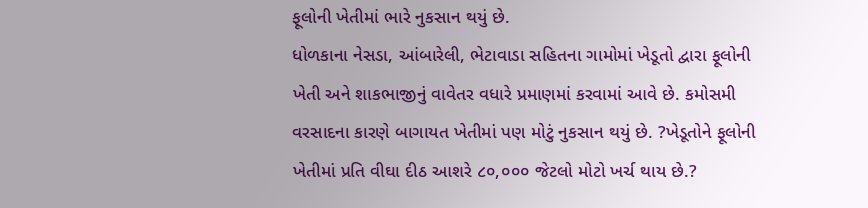ફૂલોની ખેતીમાં ભારે નુકસાન થયું છે.
ધોળકાના નેસડા, આંબારેલી, ભેટાવાડા સહિતના ગામોમાં ખેડૂતો દ્વારા ફૂલોની ખેતી અને શાકભાજીનું વાવેતર વધારે પ્રમાણમાં કરવામાં આવે છે. કમોસમી વરસાદના કારણે બાગાયત ખેતીમાં પણ મોટું નુકસાન થયું છે. ?ખેડૂતોને ફૂલોની ખેતીમાં પ્રતિ વીઘા દીઠ આશરે ૮૦,૦૦૦ જેટલો મોટો ખર્ચ થાય છે.?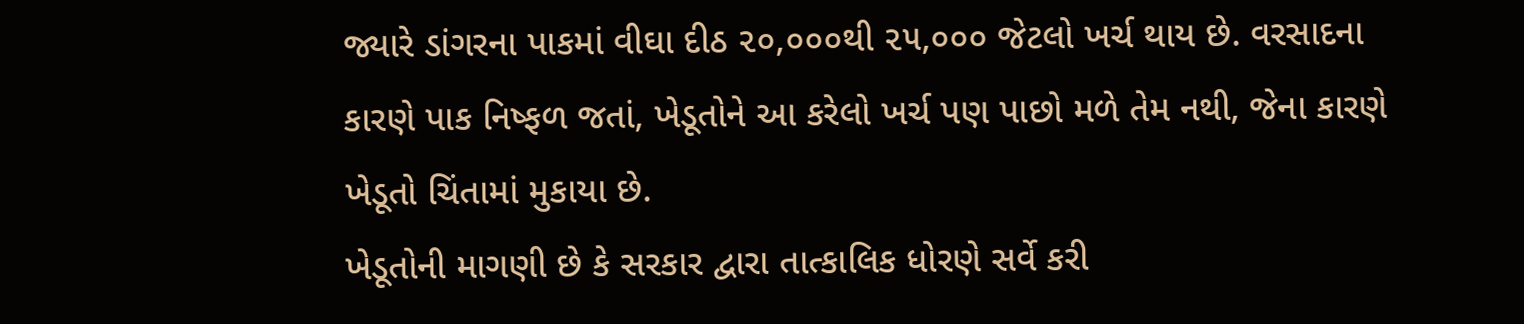જ્યારે ડાંગરના પાકમાં વીઘા દીઠ ૨૦,૦૦૦થી ૨૫,૦૦૦ જેટલો ખર્ચ થાય છે. વરસાદના કારણે પાક નિષ્ફળ જતાં, ખેડૂતોને આ કરેલો ખર્ચ પણ પાછો મળે તેમ નથી, જેના કારણે ખેડૂતો ચિંતામાં મુકાયા છે.
ખેડૂતોની માગણી છે કે સરકાર દ્વારા તાત્કાલિક ધોરણે સર્વે કરી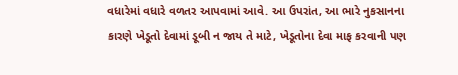વધારેમાં વધારે વળતર આપવામાં આવે. આ ઉપરાંત, આ ભારે નુકસાનના કારણે ખેડૂતો દેવામાં ડૂબી ન જાય તે માટે, ખેડૂતોના દેવા માફ કરવાની પણ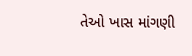તેઓ ખાસ માંગણી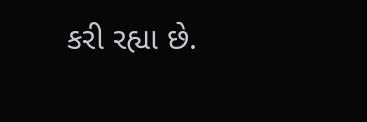કરી રહ્યા છે.